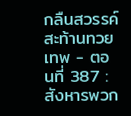กลืนสวรรค์สะท้านทวยเทพ - ตอนที่ 387 : สังหารพวก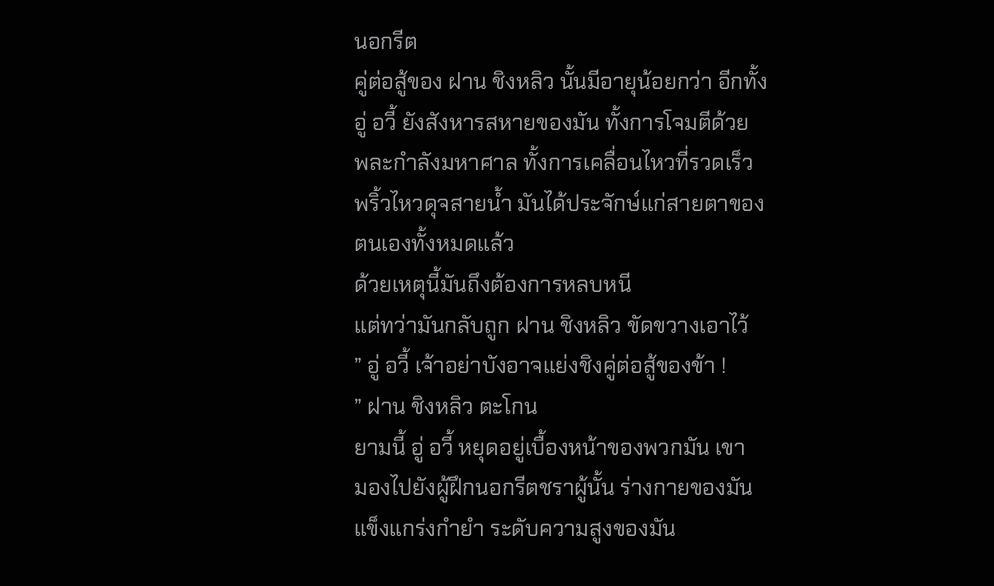นอกรีต
คู่ต่อสู้ของ ฝาน ชิงหลิว นั้นมีอายุน้อยกว่า อีกทั้ง
อู่ อวี้ ยังสังหารสหายของมัน ทั้งการโจมตีด้วย
พละกำลังมหาศาล ทั้งการเคลื่อนไหวที่รวดเร็ว
พริ้วไหวดุจสายน้ำ มันได้ประจักษ์แก่สายตาของ
ตนเองทั้งหมดแล้ว
ด้วยเหตุนี้มันถึงต้องการหลบหนี
แต่ทว่ามันกลับถูก ฝาน ชิงหลิว ขัดขวางเอาไว้
” อู่ อวี้ เจ้าอย่าบังอาจแย่งชิงคู่ต่อสู้ของข้า !
” ฝาน ชิงหลิว ตะโกน
ยามนี้ อู่ อวี้ หยุดอยู่เบื้องหน้าของพวกมัน เขา
มองไปยังผู้ฝึกนอกรีตชราผู้นั้น ร่างกายของมัน
แข็งแกร่งกำยำ ระดับความสูงของมัน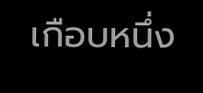เกือบหนึ่ง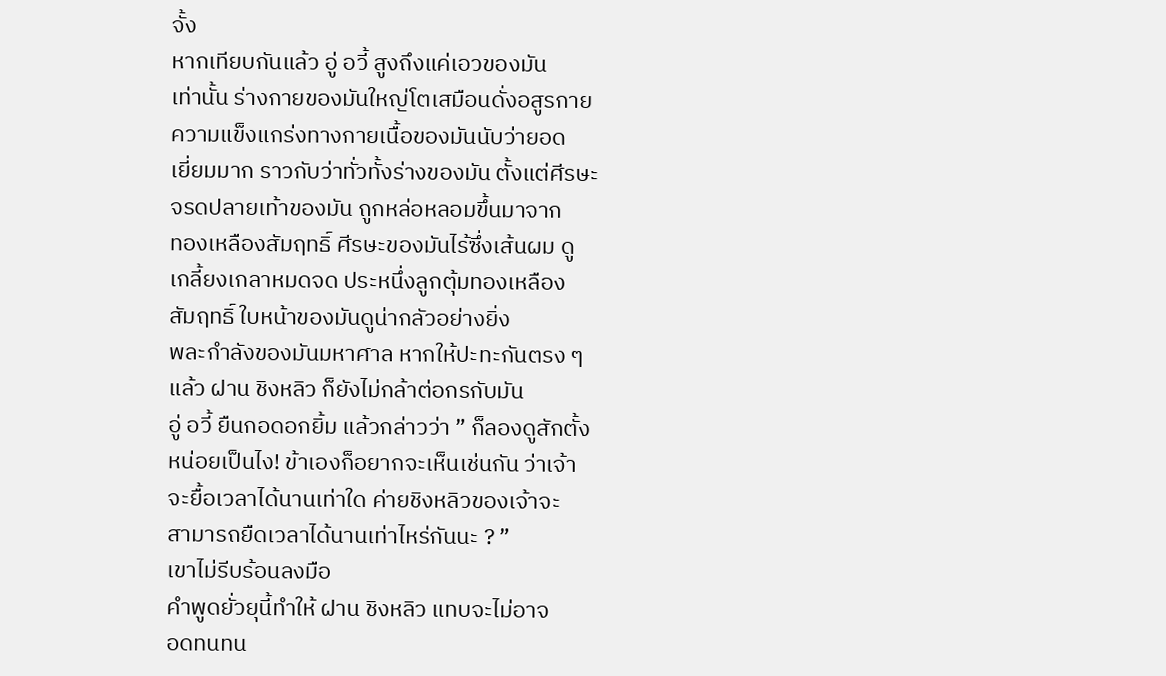จั้ง
หากเทียบกันแล้ว อู่ อวี้ สูงถึงแค่เอวของมัน
เท่านั้น ร่างกายของมันใหญ่โตเสมือนดั่งอสูรกาย
ความแข็งแกร่งทางกายเนื้อของมันนับว่ายอด
เยี่ยมมาก ราวกับว่าทั่วทั้งร่างของมัน ตั้งแต่ศีรษะ
จรดปลายเท้าของมัน ถูกหล่อหลอมขึ้นมาจาก
ทองเหลืองสัมฤทธิ์ ศีรษะของมันไร้ซึ่งเส้นผม ดู
เกลี้ยงเกลาหมดจด ประหนึ่งลูกตุ้มทองเหลือง
สัมฤทธิ์ ใบหน้าของมันดูน่ากลัวอย่างยิ่ง
พละกำลังของมันมหาศาล หากให้ปะทะกันตรง ๆ
แล้ว ฝาน ชิงหลิว ก็ยังไม่กล้าต่อกรกับมัน
อู่ อวี้ ยืนกอดอกยิ้ม แล้วกล่าวว่า ” ก็ลองดูสักตั้ง
หน่อยเป็นไง! ข้าเองก็อยากจะเห็นเช่นกัน ว่าเจ้า
จะยื้อเวลาได้นานเท่าใด ค่ายชิงหลิวของเจ้าจะ
สามารถยืดเวลาได้นานเท่าไหร่กันนะ ? ”
เขาไม่รีบร้อนลงมือ
คำพูดยั่วยุนี้ทำให้ ฝาน ชิงหลิว แทบจะไม่อาจ
อดทนทน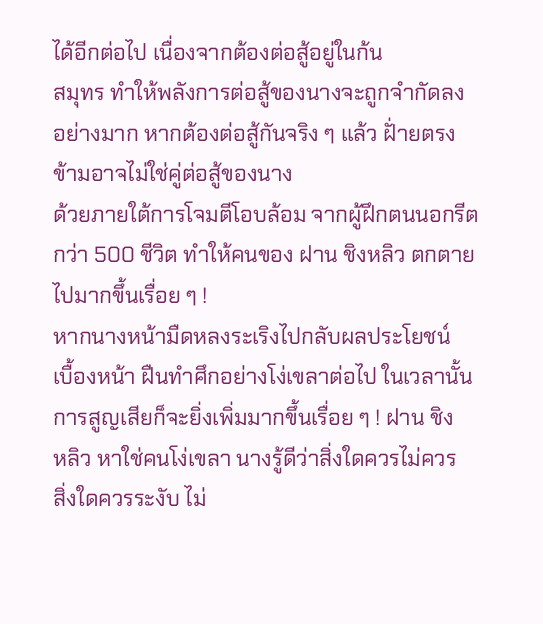ได้อีกต่อไป เนื่องจากต้องต่อสู้อยู่ในก้น
สมุทร ทำให้พลังการต่อสู้ของนางจะถูกจำกัดลง
อย่างมาก หากต้องต่อสู้กันจริง ๆ แล้ว ฝั่ายตรง
ข้ามอาจไม่ใช่คู่ต่อสู้ของนาง
ด้วยภายใต้การโจมตีโอบล้อม จากผู้ฝึกตนนอกรีต
กว่า 500 ชีวิต ทำให้คนของ ฝาน ชิงหลิว ตกตาย
ไปมากขึ้นเรื่อย ๆ !
หากนางหน้ามืดหลงระเริงไปกลับผลประโยชน์
เบื้องหน้า ฝืนทำศึกอย่างโง่เขลาต่อไป ในเวลานั้น
การสูญเสียก็จะยิ่งเพิ่มมากขึ้นเรื่อย ๆ ! ฝาน ชิง
หลิว หาใช่คนโง่เขลา นางรู้ดีว่าสิ่งใดควรไม่ควร
สิ่งใดควรระงับ ไม่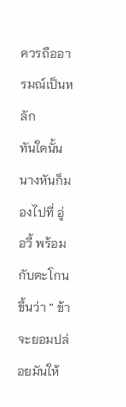ควรถืออารมณ์เป็นหลัก
ทันใดนั้นนางหันก็มองไปที่ อู่ อวี้ พร้อมกับตะโกน
ขึ้นว่า ” ข้าจะยอมปล่อยมันให้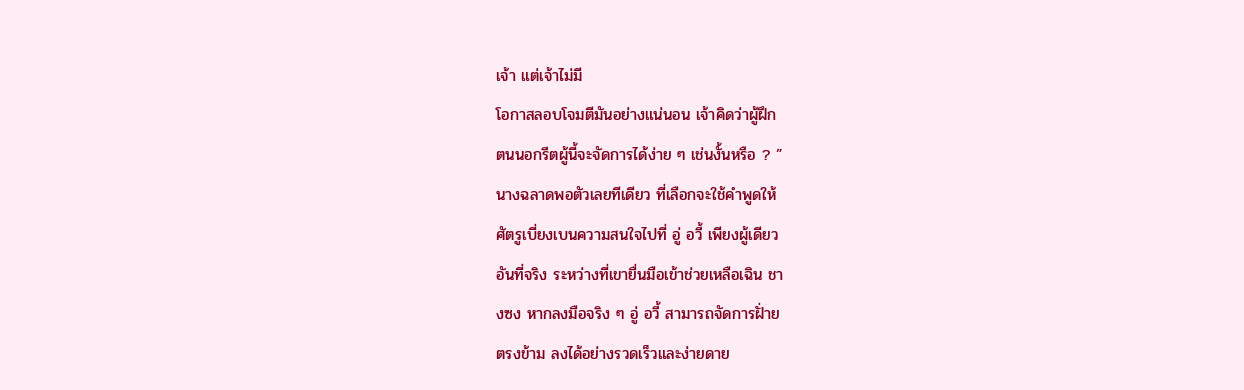เจ้า แต่เจ้าไม่มี
โอกาสลอบโจมตีมันอย่างแน่นอน เจ้าคิดว่าผู้ฝึก
ตนนอกรีตผู้นี้จะจัดการได้ง่าย ๆ เช่นงั้นหรือ ? ”
นางฉลาดพอตัวเลยทีเดียว ที่เลือกจะใช้คำพูดให้
ศัตรูเบี่ยงเบนความสนใจไปที่ อู่ อวี้ เพียงผู้เดียว
อันที่จริง ระหว่างที่เขายื่นมือเข้าช่วยเหลือเฉิน ชา
งซง หากลงมือจริง ๆ อู่ อวี้ สามารถจัดการฝั่าย
ตรงข้าม ลงได้อย่างรวดเร็วและง่ายดาย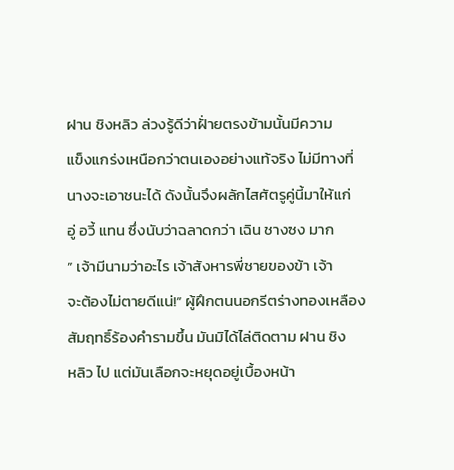ฝาน ชิงหลิว ล่วงรู้ดีว่าฝั่ายตรงข้ามนั้นมีความ
แข็งแกร่งเหนือกว่าตนเองอย่างแท้จริง ไม่มีทางที่
นางจะเอาชนะได้ ดังนั้นจึงผลักไสศัตรูคู่นี้มาให้แก่
อู่ อวี้ แทน ซึ่งนับว่าฉลาดกว่า เฉิน ชางซง มาก
” เจ้ามีนามว่าอะไร เจ้าสังหารพี่ชายของข้า เจ้า
จะต้องไม่ตายดีแน่!” ผู้ฝึกตนนอกรีตร่างทองเหลือง
สัมฤทธิ์ร้องคำรามขึ้น มันมิได้ไล่ติดตาม ฝาน ชิง
หลิว ไป แต่มันเลือกจะหยุดอยู่เบื้องหน้า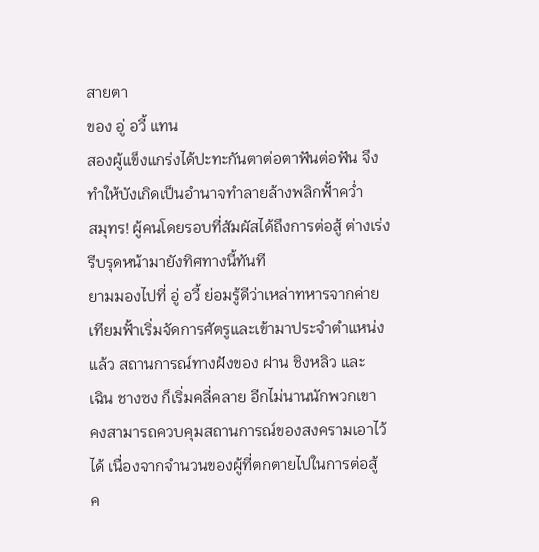สายตา
ของ อู่ อวี้ แทน
สองผู้แข็งแกร่งได้ปะทะกันตาต่อตาฟันต่อฟัน จึง
ทำให้บังเกิดเป็นอำนาจทำลายล้างพลิกฟั้าคว่ำ
สมุทร! ผู้คนโดยรอบที่สัมผัสได้ถึงการต่อสู้ ต่างเร่ง
รีบรุดหน้ามายังทิศทางนี้ทันที
ยามมองไปที่ อู่ อวี้ ย่อมรู้ดีว่าเหล่าทหารจากค่าย
เทียมฟั้าเริ่มจัดการศัตรูและเข้ามาประจำตำแหน่ง
แล้ว สถานการณ์ทางฝังของ ฝาน ชิงหลิว และ
เฉิน ชางซง ก็เริ่มคลี่คลาย อีกไม่นานนักพวกเขา
คงสามารถควบคุมสถานการณ์ของสงครามเอาไว้
ได้ เนื่องจากจำนวนของผู้ที่ตกตายไปในการต่อสู้
ค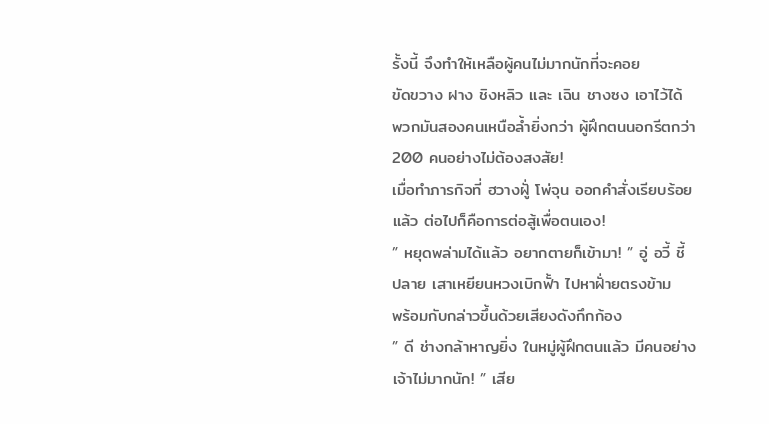รั้งนี้ จึงทำให้เหลือผู้คนไม่มากนักที่จะคอย
ขัดขวาง ฝาง ชิงหลิว และ เฉิน ชางซง เอาไว้ได้
พวกมันสองคนเหนือล้ำยิ่งกว่า ผู้ฝึกตนนอกรีตกว่า
200 คนอย่างไม่ต้องสงสัย!
เมื่อทำภารกิจที่ ฮวางฝูั่ โพ่จุน ออกคำสั่งเรียบร้อย
แล้ว ต่อไปก็คือการต่อสู้เพื่อตนเอง!
” หยุดพล่ามได้แล้ว อยากตายก็เข้ามา! ” อู่ อวี้ ชี้
ปลาย เสาเหยียนหวงเบิกฟั้า ไปหาฝั่ายตรงข้าม
พร้อมกับกล่าวขึ้นด้วยเสียงดังกึกก้อง
” ดี ช่างกล้าหาญยิ่ง ในหมู่ผู้ฝึกตนแล้ว มีคนอย่าง
เจ้าไม่มากนัก! ” เสีย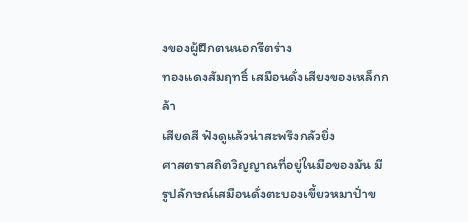งของผู้ฝึกตนนอกรีตร่าง
ทองแดงสัมฤทธิ์ เสมือนดั่งเสียงของเหล็กกล้า
เสียดสี ฟังดูแล้วน่าสะพรึงกลัวยิ่ง
ศาสตราสถิตวิญญาณที่อยู่ในมือของมัน มี
รูปลักษณ์เสมือนดั่งตะบองเขี้ยวหมาปั่าข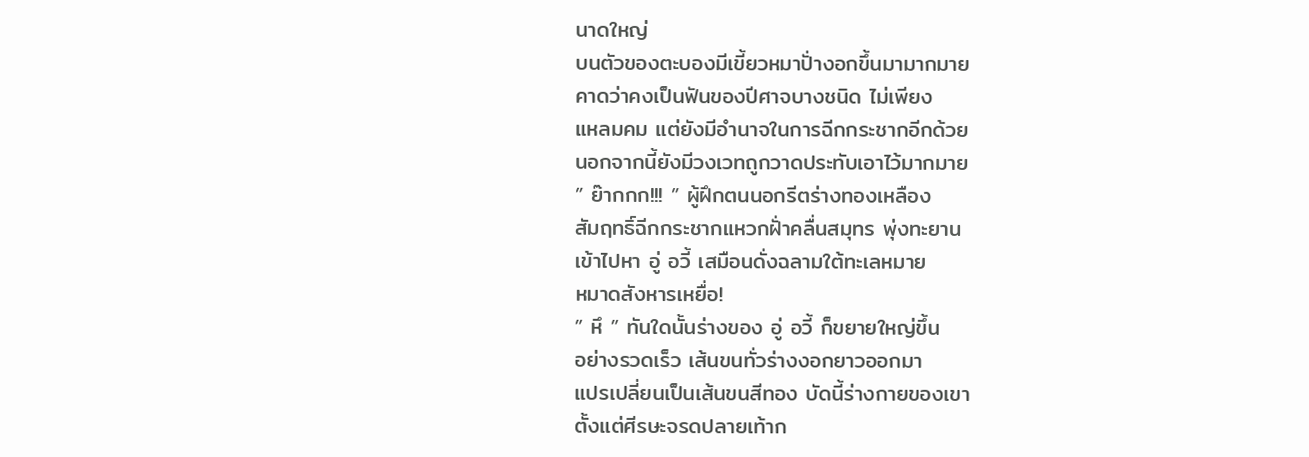นาดใหญ่
บนตัวของตะบองมีเขี้ยวหมาปั่างอกขึ้นมามากมาย
คาดว่าคงเป็นฟันของปีศาจบางชนิด ไม่เพียง
แหลมคม แต่ยังมีอำนาจในการฉีกกระชากอีกด้วย
นอกจากนี้ยังมีวงเวทถูกวาดประทับเอาไว้มากมาย
” ย๊ากกก!!! ” ผู้ฝึกตนนอกรีตร่างทองเหลือง
สัมฤทธิ์ฉีกกระชากแหวกฝั่าคลื่นสมุทร พุ่งทะยาน
เข้าไปหา อู่ อวี้ เสมือนดั่งฉลามใต้ทะเลหมาย
หมาดสังหารเหยื่อ!
” หึ ” ทันใดนั้นร่างของ อู่ อวี้ ก็ขยายใหญ่ขึ้น
อย่างรวดเร็ว เส้นขนทั่วร่างงอกยาวออกมา
แปรเปลี่ยนเป็นเส้นขนสีทอง บัดนี้ร่างกายของเขา
ตั้งแต่ศีรษะจรดปลายเท้าก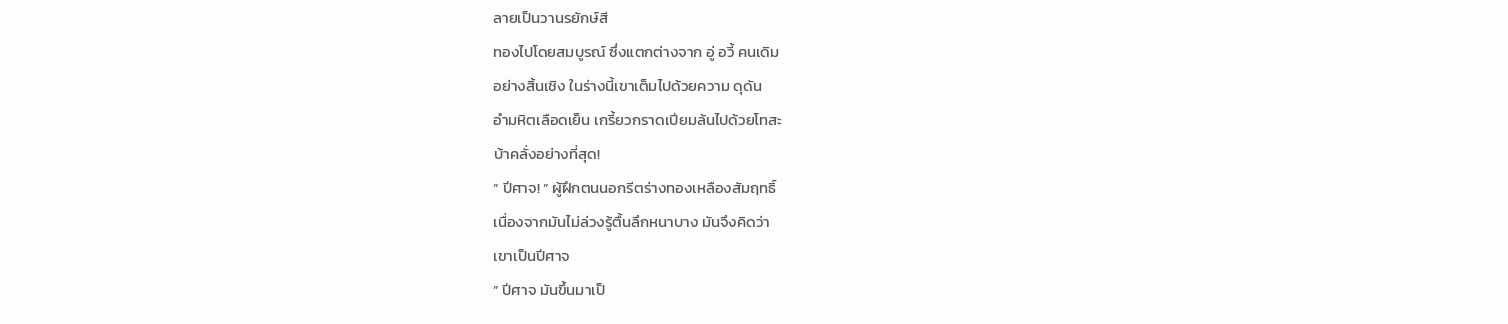ลายเป็นวานรยักษ์สี
ทองไปโดยสมบูรณ์ ซึ่งแตกต่างจาก อู่ อวี้ คนเดิม
อย่างสิ้นเชิง ในร่างนี้เขาเต็มไปด้วยความ ดุดัน
อำมหิตเลือดเย็น เกรี้ยวกราดเปียมล้นไปด้วยโทสะ
บ้าคลั่งอย่างที่สุด!
” ปีศาจ! ” ผู้ฝึกตนนอกรีตร่างทองเหลืองสัมฤทธิ์
เนื่องจากมันไม่ล่วงรู้ตื้นลึกหนาบาง มันจึงคิดว่า
เขาเป็นปีศาจ
” ปีศาจ มันขึ้นมาเป็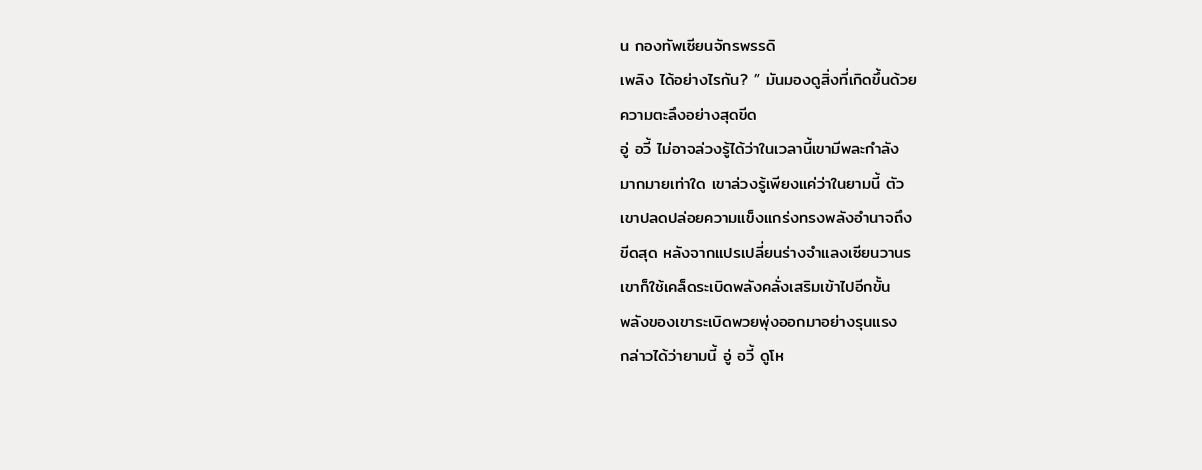น กองทัพเซียนจักรพรรดิ
เพลิง ได้อย่างไรกัน? ” มันมองดูสิ่งที่เกิดขึ้นด้วย
ความตะลึงอย่างสุดขีด
อู่ อวี้ ไม่อาจล่วงรู้ได้ว่าในเวลานี้เขามีพละกำลัง
มากมายเท่าใด เขาล่วงรู้เพียงแค่ว่าในยามนี้ ตัว
เขาปลดปล่อยความแข็งแกร่งทรงพลังอำนาจถึง
ขีดสุด หลังจากแปรเปลี่ยนร่างจำแลงเซียนวานร
เขาก็ใช้เคล็ดระเบิดพลังคลั่งเสริมเข้าไปอีกขั้น
พลังของเขาระเบิดพวยพุ่งออกมาอย่างรุนแรง
กล่าวได้ว่ายามนี้ อู่ อวี้ ดูโห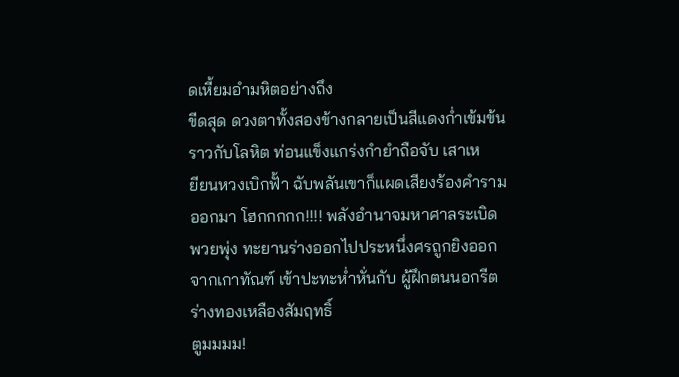ดเหี้ยมอำมหิตอย่างถึง
ขีดสุด ดวงตาทั้งสองข้างกลายเป็นสีแดงก่ำเข้มข้น
ราวกับโลหิต ท่อนแข็งแกร่งกำยำถือจับ เสาเห
ยียนหวงเบิกฟั้า ฉับพลันเขาก็แผดเสียงร้องคำราม
ออกมา โฮกกกกก!!!! พลังอำนาจมหาศาลระเบิด
พวยพุ่ง ทะยานร่างออกไปประหนึ่งศรถูกยิงออก
จากเกาทัณฑ์ เข้าปะทะห่ำหั่นกับ ผู้ฝึกตนนอกรีต
ร่างทองเหลืองสัมฤทธิ์
ตูมมมม!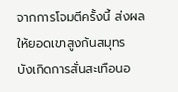จากการโจมตีครั้งนี้ ส่งผลให้ยอดเขาสูงก้นสมุทร
บังเกิดการสั่นสะเทือนอ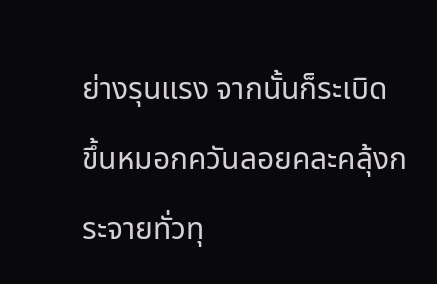ย่างรุนแรง จากนั้นก็ระเบิด
ขึ้นหมอกควันลอยคละคลุ้งกระจายทั่วทุ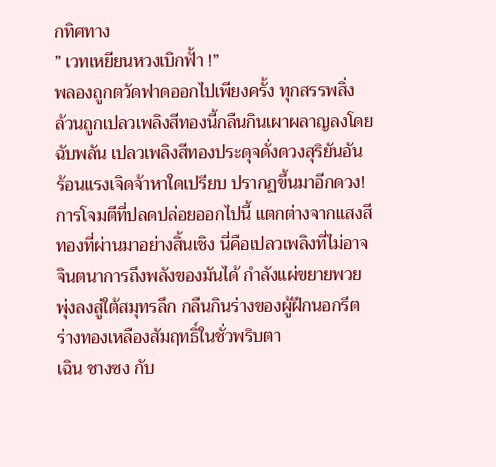กทิศทาง
” เวทเหยียนหวงเบิกฟั้า !”
พลองถูกตวัดฟาดออกไปเพียงครั้ง ทุกสรรพสิ่ง
ล้วนถูกเปลวเพลิงสีทองนี้กลืนกินเผาผลาญลงโดย
ฉับพลัน เปลวเพลิงสีทองประดุจดั่งดวงสุริยันอัน
ร้อนแรงเจิดจ้าหาใดเปรียบ ปรากฏขึ้นมาอีกดวง!
การโจมตีที่ปลดปล่อยออกไปนี้ แตกต่างจากแสงสี
ทองที่ผ่านมาอย่างสิ้นเชิง นี่คือเปลวเพลิงที่ไม่อาจ
จินตนาการถึงพลังของมันได้ กำลังแผ่ขยายพวย
พุ่งลงสู่ใต้สมุทรลึก กลืนกินร่างของผู้ฝึกนอกรีต
ร่างทองเหลืองสัมฤทธิ์ในชั่วพริบตา
เฉิน ชางซง กับ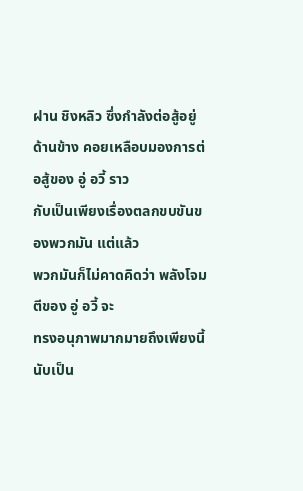ฝาน ชิงหลิว ซึ่งกำลังต่อสู้อยู่
ด้านข้าง คอยเหลือบมองการต่อสู้ของ อู่ อวี้ ราว
กับเป็นเพียงเรื่องตลกขบขันของพวกมัน แต่แล้ว
พวกมันก็ไม่คาดคิดว่า พลังโจมตีของ อู่ อวี้ จะ
ทรงอนุภาพมากมายถึงเพียงนี้ นับเป็น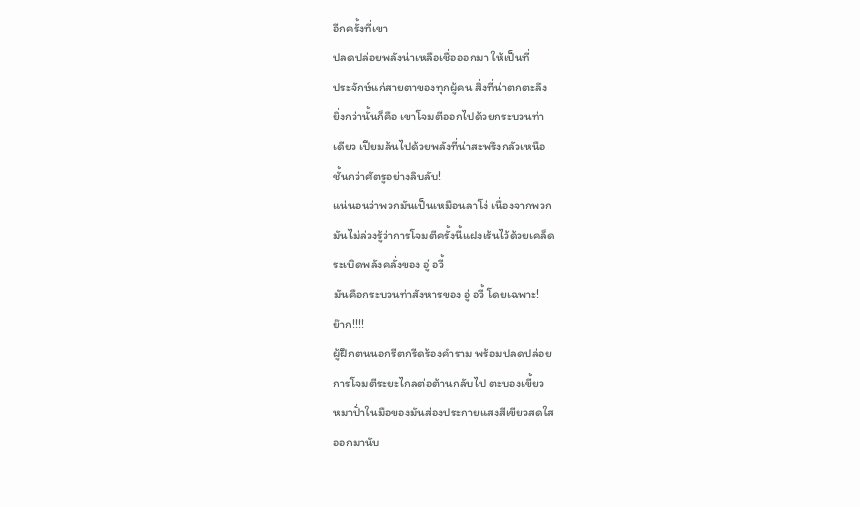อีกครั้งที่เขา
ปลดปล่อยพลังน่าเหลือเชื่อออกมา ให้เป็นที่
ประจักษ์แก่สายตาของทุกผู้คน สิ่งที่น่าตกตะลึง
ยิ่งกว่านั้นก็คือ เขาโจมตีออกไปด้วยกระบวนท่า
เดียว เปียมล้นไปด้วยพลังที่น่าสะพรึงกลัวเหนือ
ชั้นกว่าศัตรูอย่างลิบลับ!
แน่นอนว่าพวกมันเป็นเหมือนลาโง่ เนื่องจากพวก
มันไม่ล่วงรู้ว่าการโจมตีครั้งนี้แฝงเร้นไว้ด้วยเคล็ด
ระเบิดพลังคลั่งของ อู่ อวี้
มันคือกระบวนท่าสังหารของ อู่ อวี้ โดยเฉพาะ!
ย๊าก!!!!
ผู้ฝึกตนนอกรีตกรีดร้องคำราม พร้อมปลดปล่อย
การโจมตีระยะไกลต่อต้านกลับไป ตะบองเขี้ยว
หมาปั่าในมือของมันส่องประกายแสงสีเขียวสดใส
ออกมานับ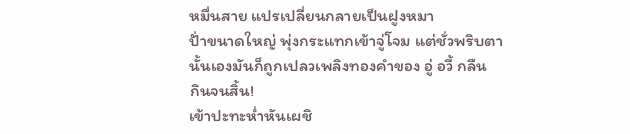หมื่นสาย แปรเปลี่ยนกลายเป็นฝูงหมา
ปั่าขนาดใหญ่ พุ่งกระแทกเข้าจู่โจม แต่ชั่วพริบตา
นั้นเองมันก็ถูกเปลวเพลิงทองคำของ อู่ อวี้ กลืน
กินจนสิ้น!
เข้าปะทะห่ำหันเผชิ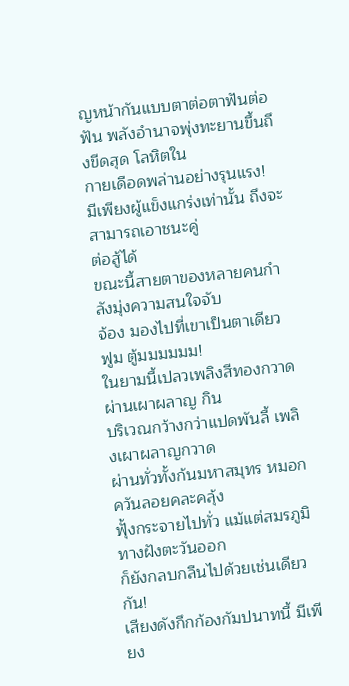ญหน้ากันแบบตาต่อตาฟันต่อ
ฟัน พลังอำนาจพุ่งทะยานขึ้นถึงขีดสุด โลหิตใน
กายเดือดพล่านอย่างรุนแรง!
มีเพียงผู้แข็งแกร่งเท่านั้น ถึงจะสามารถเอาชนะคู่
ต่อสู้ได้
ขณะนี้สายตาของหลายคนกำลังมุ่งความสนใจจับ
จ้อง มองไปที่เขาเป็นตาเดียว
ฟูม ตู้มมมมมม!
ในยามนี้เปลวเพลิงสีทองกวาดผ่านเผาผลาญ กิน
บริเวณกว้างกว่าแปดพันลี้ เพลิงเผาผลาญกวาด
ผ่านทั่วทั้งก้นมหาสมุทร หมอกควันลอยคละคลุ้ง
ฟุั้งกระจายไปทั่ว แม้แต่สมรภูมิทางฝังตะวันออก
ก็ยังกลบกลืนไปด้วยเช่นเดียวกัน!
เสียงดังกึกก้องกัมปนาทนี้ มีเพียง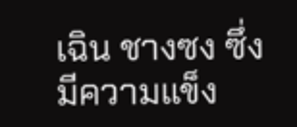เฉิน ชางซง ซึ่ง
มีความแข็ง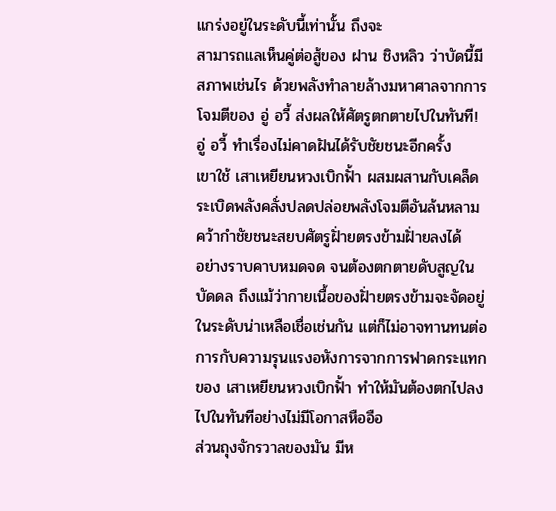แกร่งอยู่ในระดับนี้เท่านั้น ถึงจะ
สามารถแลเห็นคู่ต่อสู้ของ ฝาน ชิงหลิว ว่าบัดนี้มี
สภาพเช่นไร ด้วยพลังทำลายล้างมหาศาลจากการ
โจมตีของ อู่ อวี้ ส่งผลให้ศัตรูตกตายไปในทันที!
อู่ อวี้ ทำเรื่องไม่คาดฝันได้รับชัยชนะอีกครั้ง
เขาใช้ เสาเหยียนหวงเบิกฟั้า ผสมผสานกับเคล็ด
ระเบิดพลังคลั่งปลดปล่อยพลังโจมตีอันล้นหลาม
คว้ากำชัยชนะสยบศัตรูฝั่ายตรงข้ามฝั่ายลงได้
อย่างราบคาบหมดจด จนต้องตกตายดับสูญใน
บัดดล ถึงแม้ว่ากายเนื้อของฝั่ายตรงข้ามจะจัดอยู่
ในระดับน่าเหลือเชื่อเช่นกัน แต่ก็ไม่อาจทานทนต่อ
การกับความรุนแรงอหังการจากการฟาดกระแทก
ของ เสาเหยียนหวงเบิกฟั้า ทำให้มันต้องตกไปลง
ไปในทันทีอย่างไม่มีโอกาสหืออือ
ส่วนถุงจักรวาลของมัน มีห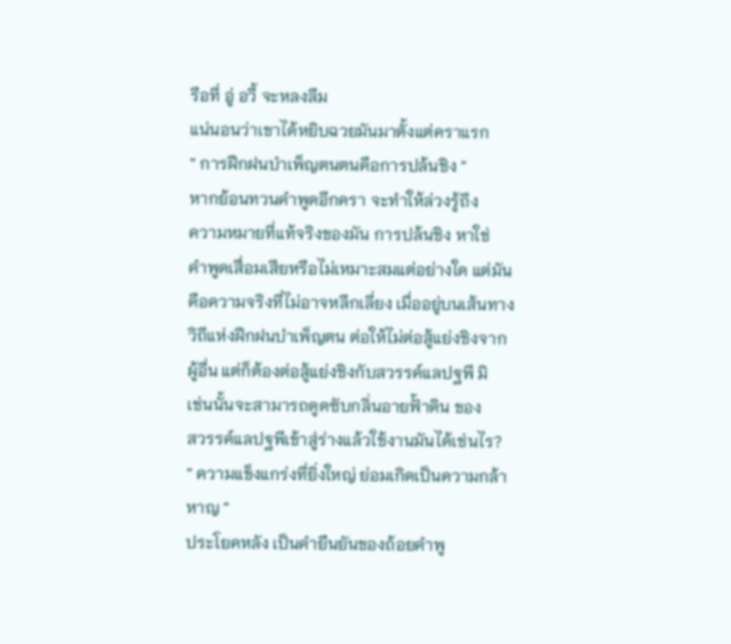รือที่ อู่ อวี้ จะหลงลืม
แน่นอนว่าเขาได้หยิบฉวยมันมาตั้งแต่คราแรก
” การฝึกฝนบำเพ็ญตนตนคือการปล้นชิง ”
หากย้อนทวนคำพูดอีกครา จะทำให้ล่วงรู้ถึง
ความหมายที่แท้จริงของมัน การปล้นชิง หาใช่
คำพูดเสื่อมเสียหรือไม่เหมาะสมแต่อย่างใด แต่มัน
คือความจริงที่ไม่อาจหลีกเลี่ยง เมื่ออยู่บนเส้นทาง
วิถีแห่งฝึกฝนบำเพ็ญตน ต่อให้ไม่ต่อสู้แย่งชิงจาก
ผู้อื่น แต่ก็ต้องต่อสู้แย่งชิงกับสวรรค์แลปฐพี มิ
เช่นนั้นจะสามารถดูดซับกลิ่นอายฟั้าดิน ของ
สวรรค์แลปฐพีเข้าสู่ร่างแล้วใช้งานมันได้เช่นไร?
” ความแข็งแกร่งที่ยิ่งใหญ่ ย่อมเกิดเป็นความกล้า
หาญ ”
ประโยคหลัง เป็นคำยืนยันของถ้อยคำพู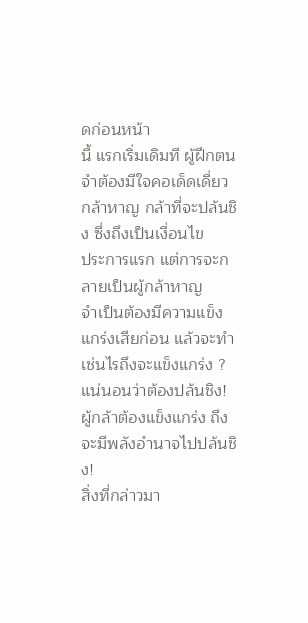ดก่อนหน้า
นี้ แรกเริ่มเดิมที ผู้ฝึกตนจำต้องมีใจคอเด็ดเดี่ยว
กล้าหาญ กล้าที่จะปล้นชิง ซึ่งถึงเป็นเงื่อนไข
ประการแรก แต่การจะกลายเป็นผู้กล้าหาญ
จำเป็นต้องมีความแข็งแกร่งเสียก่อน แล้วจะทำ
เช่นไรถึงจะแข็งแกร่ง ? แน่นอนว่าต้องปล้นชิง!
ผู้กล้าต้องแข็งแกร่ง ถึงจะมีพลังอำนาจไปปล้นชิง!
สิ่งที่กล่าวมา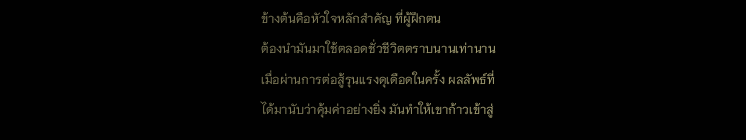ข้างต้นคือหัวใจหลักสำคัญ ที่ผู้ฝึกตน
ต้องนำมันมาใช้ตลอดชั่วชีวิตตราบนานเท่านาน
เมื่อผ่านการต่อสู้รุนแรงดุเดือดในครั้ง ผลลัพธ์ที่
ได้มานับว่าคุ้มค่าอย่างยิ่ง มันทำให้เขาก้าวเข้าสู่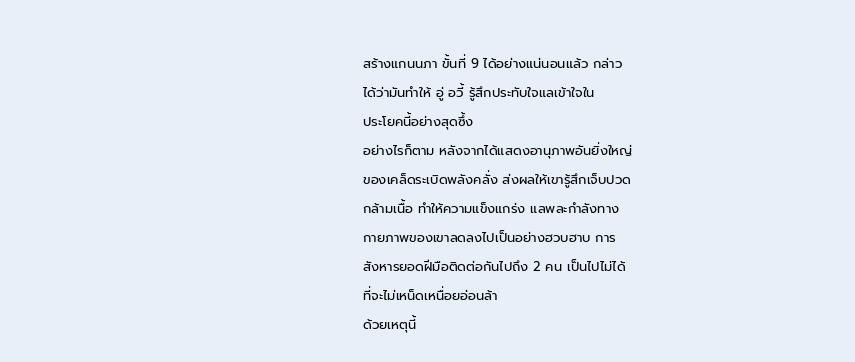สร้างแกนนภา ขั้นที่ 9 ได้อย่างแน่นอนแล้ว กล่าว
ได้ว่ามันทำให้ อู่ อวี้ รู้สึกประทับใจแลเข้าใจใน
ประโยคนี้อย่างสุดซึ้ง
อย่างไรก็ตาม หลังจากได้แสดงอานุภาพอันยิ่งใหญ่
ของเคล็ดระเบิดพลังคลั่ง ส่งผลให้เขารู้สึกเจ็บปวด
กล้ามเนื้อ ทำให้ความแข็งแกร่ง แลพละกำลังทาง
กายภาพของเขาลดลงไปเป็นอย่างฮวบฮาบ การ
สังหารยอดฝีมือติดต่อกันไปถึง 2 คน เป็นไปไม่ได้
ที่จะไม่เหน็ดเหนื่อยอ่อนล้า
ด้วยเหตุนี้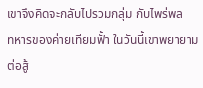เขาจึงคิดจะกลับไปรวมกลุ่ม กับไพร่พล
ทหารของค่ายเทียมฟั้า ในวันนี้เขาพยายามต่อสู้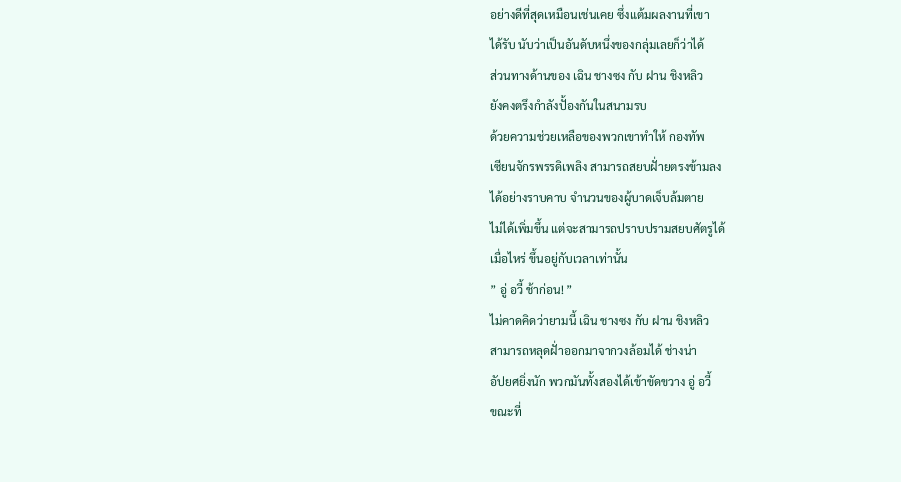อย่างดีที่สุดเหมือนเช่นเคย ซึ่งแต้มผลงานที่เขา
ได้รับ นับว่าเป็นอันดับหนึ่งของกลุ่มเลยก็ว่าได้
ส่วนทางด้านของ เฉิน ชางซง กับ ฝาน ชิงหลิว
ยังคงตรึงกำลังปั้องกันในสนามรบ
ด้วยความช่วยเหลือของพวกเขาทำให้ กองทัพ
เซียนจักรพรรดิเพลิง สามารถสยบฝั่ายตรงข้ามลง
ได้อย่างราบคาบ จำนวนของผู้บาดเจ็บล้มตาย
ไม่ได้เพิ่มขึ้น แต่จะสามารถปราบปรามสยบศัตรูได้
เมื่อไหร่ ขึ้นอยู่กับเวลาเท่านั้น
” อู่ อวี้ ช้าก่อน! ”
ไม่คาดคิดว่ายามนี้ เฉิน ชางซง กับ ฝาน ชิงหลิว
สามารถหลุดฝั่าออกมาจากวงล้อมได้ ช่างน่า
อัปยศยิ่งนัก พวกมันทั้งสองได้เข้าขัดขวาง อู่ อวี้
ขณะที่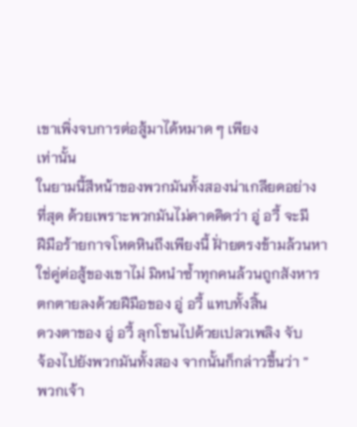เขาเพิ่งจบการต่อสู้มาได้หมาด ๆ เพียง
เท่านั้น
ในยามนี้สีหน้าของพวกมันทั้งสองน่าเกลียดอย่าง
ที่สุด ด้วยเพราะพวกมันไม่คาดคิดว่า อู่ อวี้ จะมี
ฝีมือร้ายกาจโหดหินถึงเพียงนี้ ฝั่ายตรงข้ามล้วนหา
ใช่คู่ต่อสู้ของเขาไม่ มิหนำซ้ำทุกคนล้วนถูกสังหาร
ตกตายลงด้วยฝีมือของ อู่ อวี้ แทบทั้งสิ้น
ดวงตาของ อู่ อวี้ ลุกโชนไปด้วยเปลวเพลิง จับ
จ้องไปยังพวกมันทั้งสอง จากนั้นก็กล่าวขึ้นว่า ”
พวกเจ้า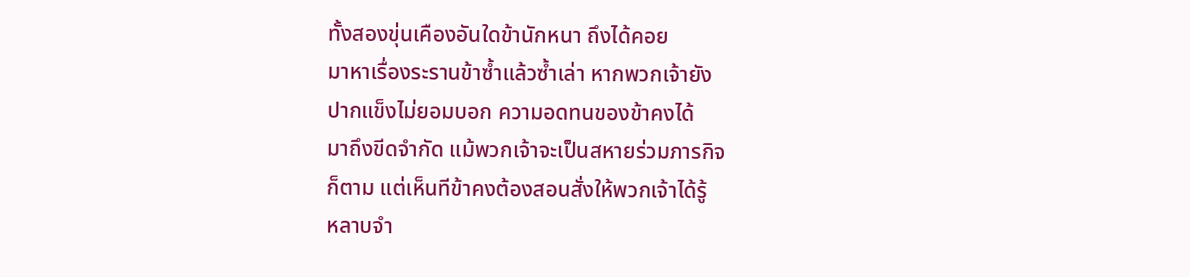ทั้งสองขุ่นเคืองอันใดข้านักหนา ถึงได้คอย
มาหาเรื่องระรานข้าซ้ำแล้วซ้ำเล่า หากพวกเจ้ายัง
ปากแข็งไม่ยอมบอก ความอดทนของข้าคงได้
มาถึงขีดจำกัด แม้พวกเจ้าจะเป็นสหายร่วมภารกิจ
ก็ตาม แต่เห็นทีข้าคงต้องสอนสั่งให้พวกเจ้าได้รู้
หลาบจำ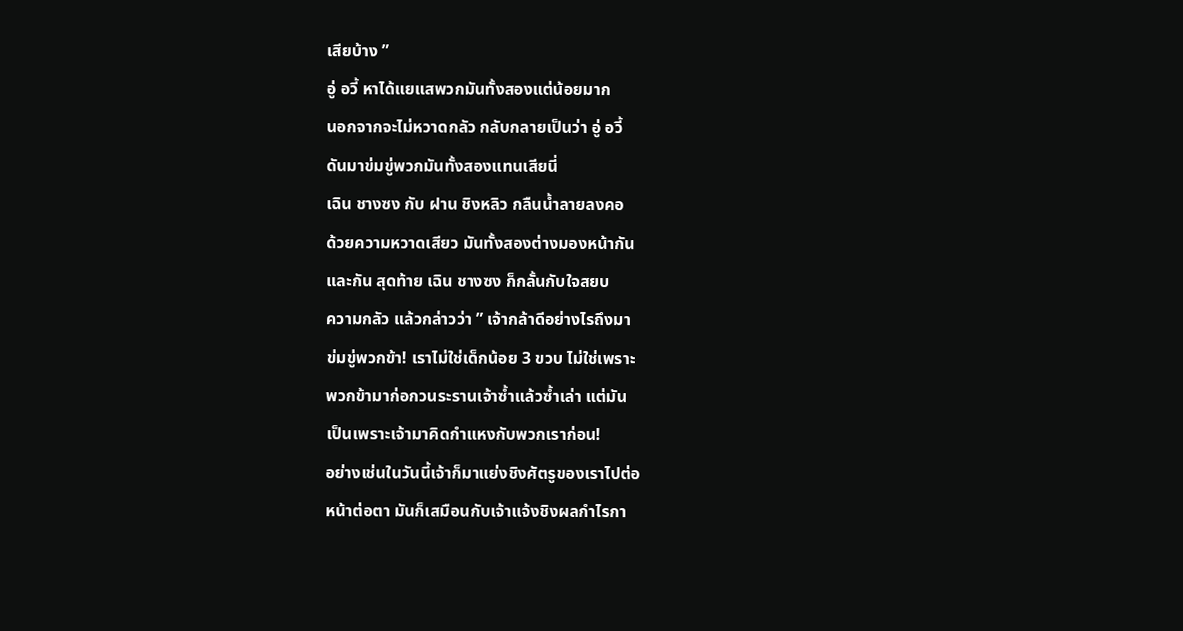เสียบ้าง ”
อู่ อวี้ หาได้แยแสพวกมันทั้งสองแต่น้อยมาก
นอกจากจะไม่หวาดกลัว กลับกลายเป็นว่า อู่ อวี้
ดันมาข่มขู่พวกมันทั้งสองแทนเสียนี่
เฉิน ชางซง กับ ฝาน ชิงหลิว กลืนน้ำลายลงคอ
ด้วยความหวาดเสียว มันทั้งสองต่างมองหน้ากัน
และกัน สุดท้าย เฉิน ชางซง ก็กลั้นกับใจสยบ
ความกลัว แล้วกล่าวว่า ” เจ้ากล้าดีอย่างไรถึงมา
ข่มขู่พวกข้า! เราไม่ใช่เด็กน้อย 3 ขวบ ไม่ใช่เพราะ
พวกข้ามาก่อกวนระรานเจ้าซ้ำแล้วซ้ำเล่า แต่มัน
เป็นเพราะเจ้ามาคิดกำแหงกับพวกเราก่อน!
อย่างเช่นในวันนี้เจ้าก็มาแย่งชิงศัตรูของเราไปต่อ
หน้าต่อตา มันก็เสมือนกับเจ้าแจ้งชิงผลกำไรกา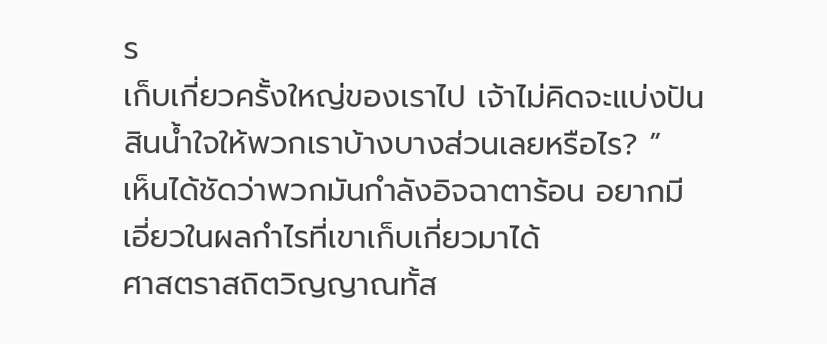ร
เก็บเกี่ยวครั้งใหญ่ของเราไป เจ้าไม่คิดจะแบ่งปัน
สินน้ำใจให้พวกเราบ้างบางส่วนเลยหรือไร? ”
เห็นได้ชัดว่าพวกมันกำลังอิจฉาตาร้อน อยากมี
เอี่ยวในผลกำไรที่เขาเก็บเกี่ยวมาได้
ศาสตราสถิตวิญญาณทั้ส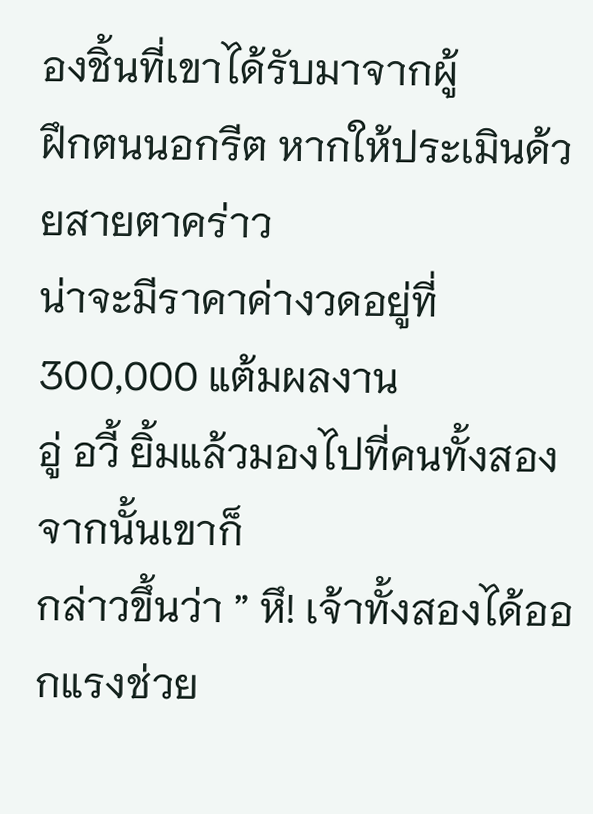องชิ้นที่เขาได้รับมาจากผู้
ฝึกตนนอกรีต หากให้ประเมินด้วยสายตาคร่าว
น่าจะมีราคาค่างวดอยู่ที่ 300,000 แต้มผลงาน
อู่ อวี้ ยิ้มแล้วมองไปที่คนทั้งสอง จากนั้นเขาก็
กล่าวขึ้นว่า ” หึ! เจ้าทั้งสองได้ออกแรงช่วย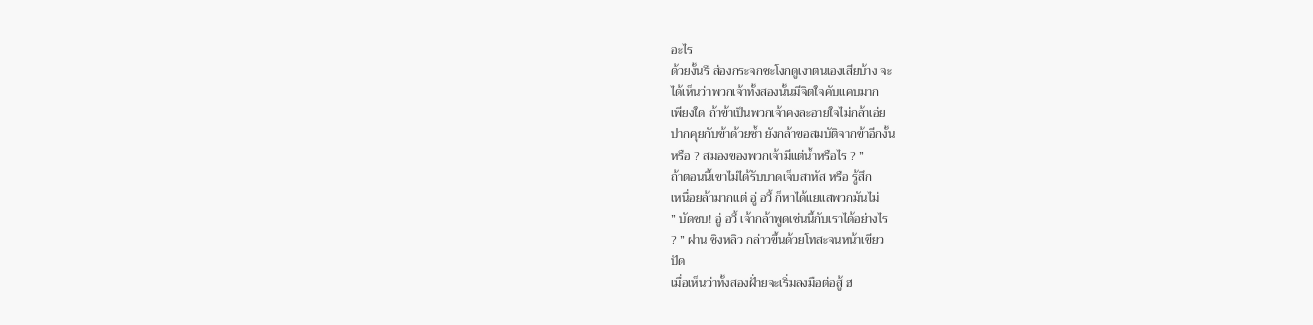อะไร
ด้วยงั้นรึ ส่องกระจกชะโงกดูเงาตนเองเสียบ้าง จะ
ได้เห็นว่าพวกเจ้าทั้งสองนั้นมีจิตใจคับแคบมาก
เพียงใด ถ้าข้าเป็นพวกเจ้าคงละอายใจไม่กล้าเอ่ย
ปากคุยกับข้าด้วยซ้ำ ยังกล้าขอสมบัติจากข้าอีกงั้น
หรือ ? สมองของพวกเจ้ามีแต่น้ำหรือไร ? ”
ถ้าตอนนี้เขาไม่ได้รับบาดเจ็บสาหัส หรือ รู้สึก
เหนื่อยล้ามากแต่ อู่ อวี้ ก็หาได้แยแสพวกมันไม่
” บัดซบ! อู่ อวี้ เจ้ากล้าพูดเช่นนี้กับเราได้อย่างไร
? ” ฝาน ชิงหลิว กล่าวขึ้นด้วยโทสะจนหน้าเขียว
ปัด
เมื่อเห็นว่าทั้งสองฝั่ายจะเริ่มลงมือต่อสู้ ฮ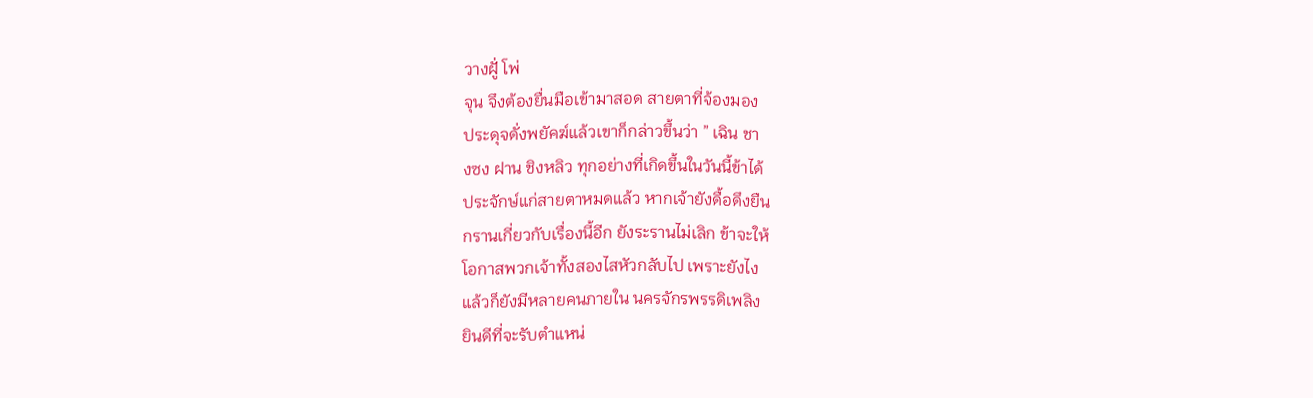วางฝูั่ โพ่
จุน จึงต้องยื่นมือเข้ามาสอด สายตาที่จ้องมอง
ประดุจดั่งพยัคฆ์แล้วเขาก็กล่าวขึ้นว่า ” เฉิน ชา
งซง ฝาน ชิงหลิว ทุกอย่างที่เกิดขึ้นในวันนี้ข้าได้
ประจักษ์แก่สายตาหมดแล้ว หากเจ้ายังดื้อดึงยืน
กรานเกี่ยวกับเรื่องนี้อีก ยังระรานไม่เลิก ข้าจะให้
โอกาสพวกเจ้าทั้งสองไสหัวกลับไป เพราะยังไง
แล้วก็ยังมีหลายคนภายใน นครจักรพรรดิเพลิง
ยินดีที่จะรับตำแหน่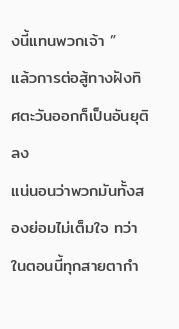งนี้แทนพวกเจ้า ”
แล้วการต่อสู้ทางฝังทิศตะวันออกก็เป็นอันยุติลง
แน่นอนว่าพวกมันทั้งสองย่อมไม่เต็มใจ ทว่า
ในตอนนี้ทุกสายตากำ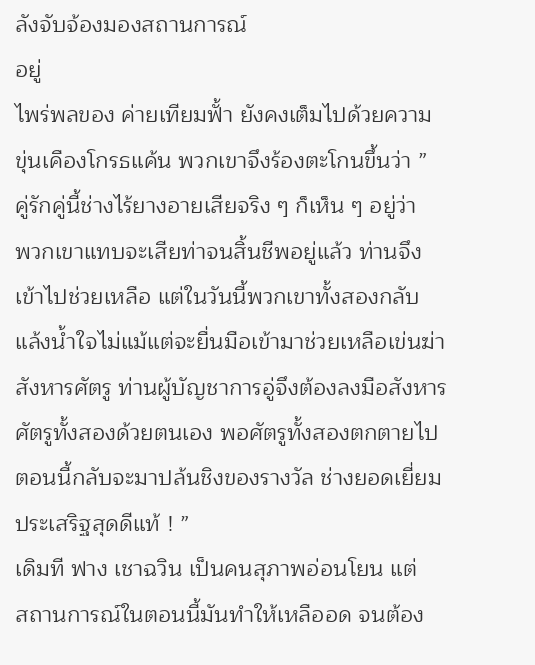ลังจับจ้องมองสถานการณ์
อยู่
ไพร่พลของ ค่ายเทียมฟั้า ยังคงเต็มไปด้วยความ
ขุ่นเคืองโกรธแค้น พวกเขาจึงร้องตะโกนขึ้นว่า ”
คู่รักคู่นี้ช่างไร้ยางอายเสียจริง ๆ ก็เห็น ๆ อยู่ว่า
พวกเขาแทบจะเสียท่าจนสิ้นชีพอยู่แล้ว ท่านจึง
เข้าไปช่วยเหลือ แต่ในวันนี้พวกเขาทั้งสองกลับ
แล้งน้ำใจไม่แม้แต่จะยื่นมือเข้ามาช่วยเหลือเข่นฆ่า
สังหารศัตรู ท่านผู้บัญชาการอู่จึงต้องลงมือสังหาร
ศัตรูทั้งสองด้วยตนเอง พอศัตรูทั้งสองตกตายไป
ตอนนี้กลับจะมาปล้นชิงของรางวัล ช่างยอดเยี่ยม
ประเสริฐสุดดีแท้ ! ”
เดิมที ฟาง เชาฉวิน เป็นคนสุภาพอ่อนโยน แต่
สถานการณ์ในตอนนี้มันทำให้เหลืออด จนต้อง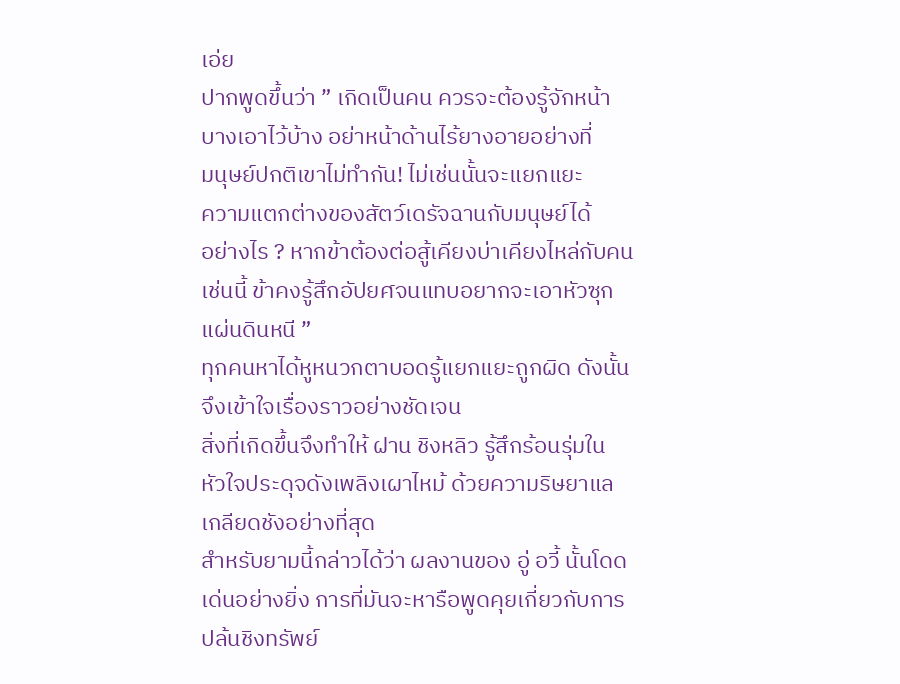เอ่ย
ปากพูดขึ้นว่า ” เกิดเป็นคน ควรจะต้องรู้จักหน้า
บางเอาไว้บ้าง อย่าหน้าด้านไร้ยางอายอย่างที่
มนุษย์ปกติเขาไม่ทำกัน! ไม่เช่นนั้นจะแยกแยะ
ความแตกต่างของสัตว์เดรัจฉานกับมนุษย์ได้
อย่างไร ? หากข้าต้องต่อสู้เคียงบ่าเคียงไหล่กับคน
เช่นนี้ ข้าคงรู้สึกอัปยศจนแทบอยากจะเอาหัวซุก
แผ่นดินหนี ”
ทุกคนหาได้หูหนวกตาบอดรู้แยกแยะถูกผิด ดังนั้น
จึงเข้าใจเรื่องราวอย่างชัดเจน
สิ่งที่เกิดขึ้นจึงทำให้ ฝาน ชิงหลิว รู้สึกร้อนรุ่มใน
หัวใจประดุจดังเพลิงเผาไหม้ ด้วยความริษยาแล
เกลียดชังอย่างที่สุด
สำหรับยามนี้กล่าวได้ว่า ผลงานของ อู่ อวี้ นั้นโดด
เด่นอย่างยิ่ง การที่มันจะหารือพูดคุยเกี่ยวกับการ
ปล้นชิงทรัพย์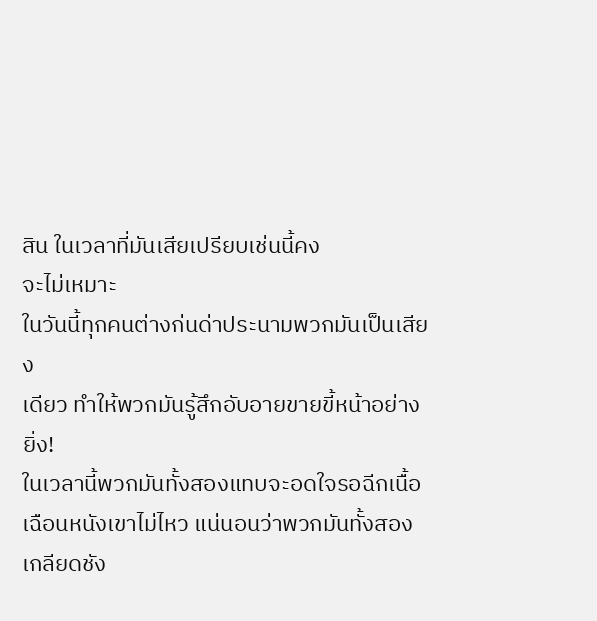สิน ในเวลาที่มันเสียเปรียบเช่นนี้คง
จะไม่เหมาะ
ในวันนี้ทุกคนต่างก่นด่าประนามพวกมันเป็นเสียง
เดียว ทำให้พวกมันรู้สึกอับอายขายขี้หน้าอย่างยิ่ง!
ในเวลานี้พวกมันทั้งสองแทบจะอดใจรอฉีกเนื้อ
เฉือนหนังเขาไม่ไหว แน่นอนว่าพวกมันทั้งสอง
เกลียดชัง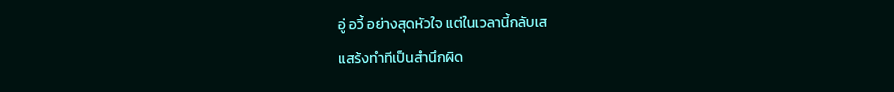อู่ อวี้ อย่างสุดหัวใจ แต่ในเวลานี้กลับเส
แสร้งทำทีเป็นสำนึกผิด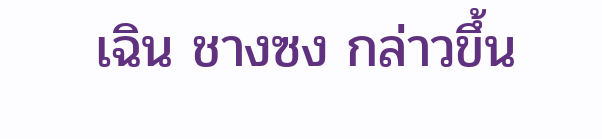เฉิน ชางซง กล่าวขึ้น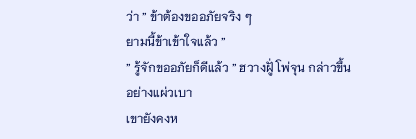ว่า ” ข้าต้องขออภัยจริง ๆ
ยามนี้ข้าเข้าใจแล้ว ”
” รู้จักขออภัยก็ดีแล้ว ” ฮวางฝูั่ โพ่จุน กล่าวขึ้น
อย่างแผ่วเบา
เขายังคงห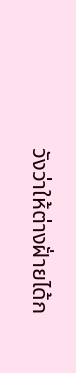วังว่าให้ต่างฝั่ายได้ก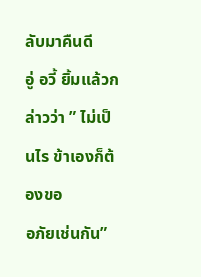ลับมาคืนดี
อู่ อวี้ ยิ้มแล้วกล่าวว่า ” ไม่เป็นไร ข้าเองก็ต้องขอ
อภัยเช่นกัน”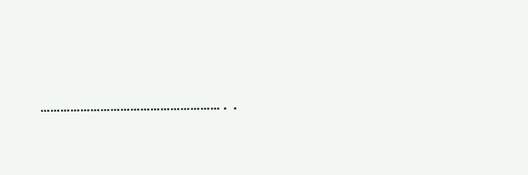………………………………………………..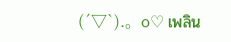(´▽`).。o♡ เพลิน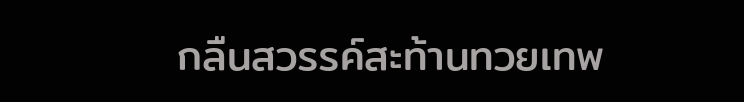กลืนสวรรค์สะท้านทวยเทพ